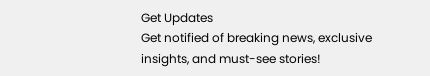Get Updates
Get notified of breaking news, exclusive insights, and must-see stories!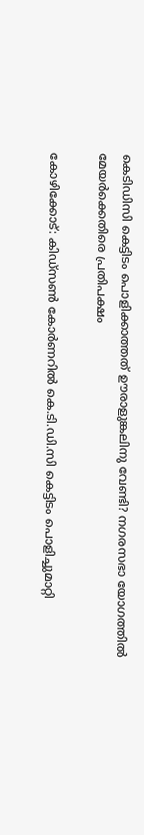കെടിഡിസി കെട്ടിടം പൊളിക്കാത്തത് ഊരാളുങ്കലിനു വേണ്ടി? നഗരസഭാ യോഗത്തില്‍ മേയര്‍ക്കെതിരെ പ്രതിപക്ഷം

കോഴിക്കോട്: കിഡ്‌സണ്‍ കോര്‍ണറില്‍ കെ.ടി.ഡി.സി കെട്ടിടം പൊളിച്ചുമാറ്റി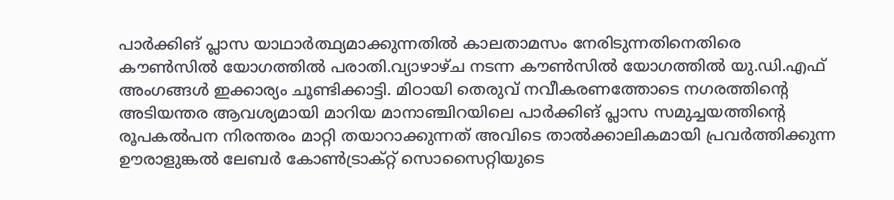പാര്‍ക്കിങ് പ്ലാസ യാഥാര്‍ത്ഥ്യമാക്കുന്നതില്‍ കാലതാമസം നേരിടുന്നതിനെതിരെ കൗണ്‍സില്‍ യോഗത്തില്‍ പരാതി.വ്യാഴാഴ്ച നടന്ന കൗണ്‍സില്‍ യോഗത്തില്‍ യു.ഡി.എഫ് അംഗങ്ങള്‍ ഇക്കാര്യം ചൂണ്ടിക്കാട്ടി. മിഠായി തെരുവ് നവീകരണത്തോടെ നഗരത്തിന്റെ അടിയന്തര ആവശ്യമായി മാറിയ മാനാഞ്ചിറയിലെ പാര്‍ക്കിങ് പ്ലാസ സമുച്ചയത്തിന്റെ രൂപകല്‍പന നിരന്തരം മാറ്റി തയാറാക്കുന്നത് അവിടെ താല്‍ക്കാലികമായി പ്രവര്‍ത്തിക്കുന്ന ഊരാളുങ്കല്‍ ലേബര്‍ കോണ്‍ട്രാക്റ്റ് സൊസൈറ്റിയുടെ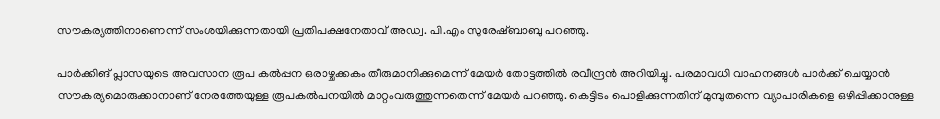സൗകര്യത്തിനാണെന്ന് സംശയിക്കുന്നതായി പ്രതിപക്ഷനേതാവ് അഡ്വ. പി.എം സുരേഷ്ബാബു പറഞ്ഞു.

പാര്‍ക്കിങ് പ്ലാസയുടെ അവസാന രൂപ കല്‍പ്പന ഒരാഴ്ചക്കകം തീരുമാനിക്കുമെന്ന് മേയര്‍ തോട്ടത്തില്‍ രവീന്ദ്രന്‍ അറിയിച്ചു. പരമാവധി വാഹനങ്ങള്‍ പാര്‍ക്ക് ചെയ്യാന്‍ സൗകര്യമൊരുക്കാനാണ് നേരത്തേയുള്ള രൂപകല്‍പനയില്‍ മാറ്റംവരുത്തുന്നതെന്ന് മേയര്‍ പറഞ്ഞു. കെട്ടിടം പൊളിക്കുന്നതിന് മുമ്പുതന്നെ വ്യാപാരികളെ ഒഴിപ്പിക്കാനുള്ള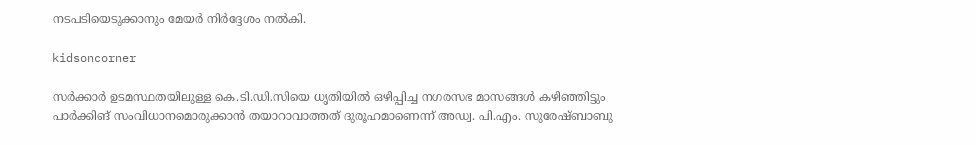നടപടിയെടുക്കാനും മേയര്‍ നിര്‍ദ്ദേശം നല്‍കി.

kidsoncorner

സര്‍ക്കാര്‍ ഉടമസ്ഥതയിലുള്ള കെ.ടി.ഡി.സിയെ ധൃതിയില്‍ ഒഴിപ്പിച്ച നഗരസഭ മാസങ്ങള്‍ കഴിഞ്ഞിട്ടും പാര്‍ക്കിങ് സംവിധാനമൊരുക്കാന്‍ തയാറാവാത്തത് ദുരൂഹമാണെന്ന് അഡ്വ. പി.എം. സുരേഷ്ബാബു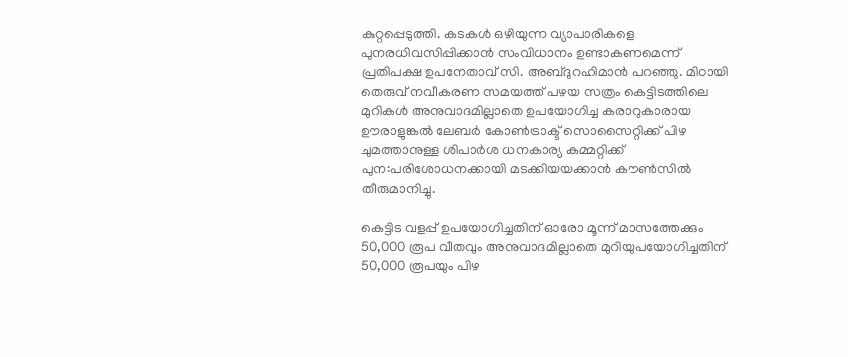കുറ്റപ്പെടുത്തി. കടകള്‍ ഒഴിയുന്ന വ്യാപാരികളെ പുനരധിവസിപ്പിക്കാന്‍ സംവിധാനം ഉണ്ടാകണമെന്ന് പ്രതിപക്ഷ ഉപനേതാവ് സി. അബ്ദുറഹിമാന്‍ പറഞ്ഞു. മിഠായി തെരുവ് നവീകരണ സമയത്ത് പഴയ സത്രം കെട്ടിടത്തിലെ മുറികള്‍ അനുവാദമില്ലാതെ ഉപയോഗിച്ച കരാറുകാരായ ഊരാളുങ്കല്‍ ലേബര്‍ കോണ്‍ട്രാക്ട് സൊസൈറ്റിക്ക് പിഴ ചുമത്താനുള്ള ശിപാര്‍ശ ധനകാര്യ കമ്മറ്റിക്ക് പുന:പരിശോധനക്കായി മടക്കിയയക്കാന്‍ കൗണ്‍സില്‍ തീരുമാനിച്ചു.

കെട്ടിട വളപ്പ് ഉപയോഗിച്ചതിന് ഓരോ മൂന്ന് മാസത്തേക്കും 50,000 രൂപ വീതവും അനുവാദമില്ലാതെ മുറിയുപയോഗിച്ചതിന് 50,000 രൂപയും പിഴ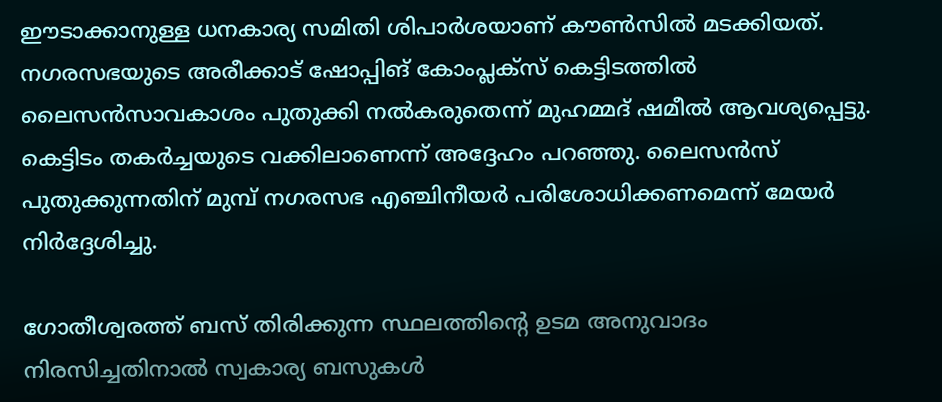ഈടാക്കാനുള്ള ധനകാര്യ സമിതി ശിപാര്‍ശയാണ് കൗണ്‍സില്‍ മടക്കിയത്. നഗരസഭയുടെ അരീക്കാട് ഷോപ്പിങ് കോംപ്ലക്‌സ് കെട്ടിടത്തില്‍ ലൈസന്‍സാവകാശം പുതുക്കി നല്‍കരുതെന്ന് മുഹമ്മദ് ഷമീല്‍ ആവശ്യപ്പെട്ടു. കെട്ടിടം തകര്‍ച്ചയുടെ വക്കിലാണെന്ന് അദ്ദേഹം പറഞ്ഞു. ലൈസന്‍സ് പുതുക്കുന്നതിന് മുമ്പ് നഗരസഭ എഞ്ചിനീയര്‍ പരിശോധിക്കണമെന്ന് മേയര്‍ നിര്‍ദ്ദേശിച്ചു.

ഗോതീശ്വരത്ത് ബസ് തിരിക്കുന്ന സ്ഥലത്തിന്റെ ഉടമ അനുവാദം നിരസിച്ചതിനാല്‍ സ്വകാര്യ ബസുകള്‍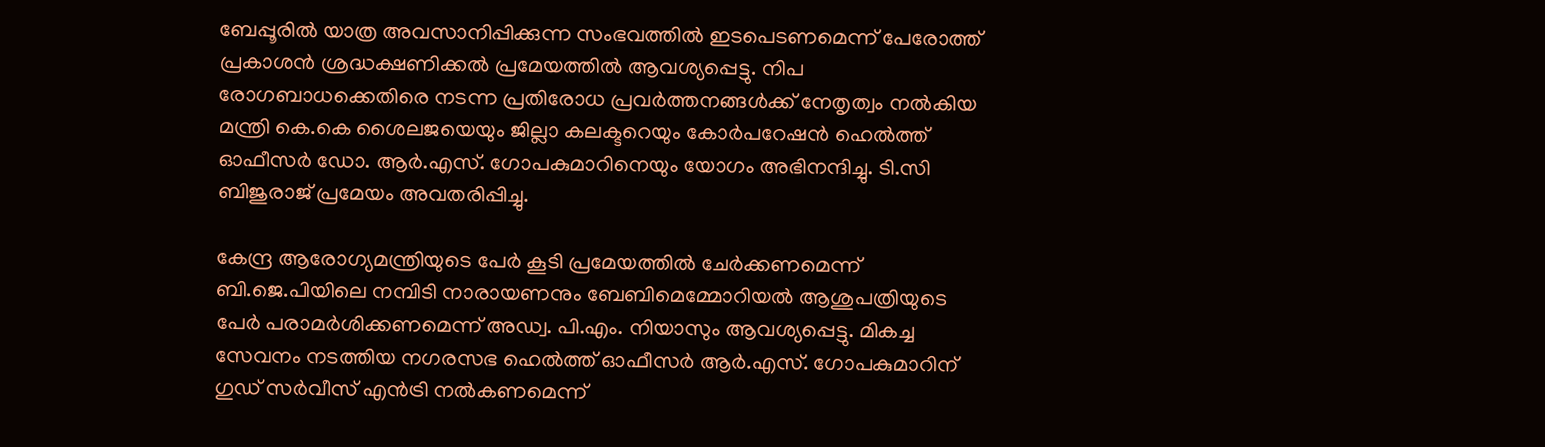ബേപ്പൂരില്‍ യാത്ര അവസാനിപ്പിക്കുന്ന സംഭവത്തില്‍ ഇടപെടണമെന്ന് പേരോത്ത് പ്രകാശന്‍ ശ്രദ്ധക്ഷണിക്കല്‍ പ്രമേയത്തില്‍ ആവശ്യപ്പെട്ടു. നിപ രോഗബാധക്കെതിരെ നടന്ന പ്രതിരോധ പ്രവര്‍ത്തനങ്ങള്‍ക്ക് നേതൃത്വം നല്‍കിയ മന്ത്രി കെ.കെ ശൈലജയെയും ജില്ലാ കലക്ടറെയും കോര്‍പറേഷന്‍ ഹെല്‍ത്ത് ഓഫീസര്‍ ഡോ. ആര്‍.എസ്. ഗോപകുമാറിനെയും യോഗം അഭിനന്ദിച്ചു. ടി.സി ബിജുരാജ് പ്രമേയം അവതരിപ്പിച്ചു.

കേന്ദ്ര ആരോഗ്യമന്ത്രിയുടെ പേര്‍ കൂടി പ്രമേയത്തില്‍ ചേര്‍ക്കണമെന്ന് ബി.ജെ.പിയിലെ നമ്പിടി നാരായണനും ബേബിമെമ്മോറിയല്‍ ആശുപത്രിയുടെ പേര്‍ പരാമര്‍ശിക്കണമെന്ന് അഡ്വ. പി.എം. നിയാസും ആവശ്യപ്പെട്ടു. മികച്ച സേവനം നടത്തിയ നഗരസഭ ഹെല്‍ത്ത് ഓഫീസര്‍ ആര്‍.എസ്. ഗോപകുമാറിന് ഗുഡ് സര്‍വീസ് എന്‍ട്രി നല്‍കണമെന്ന്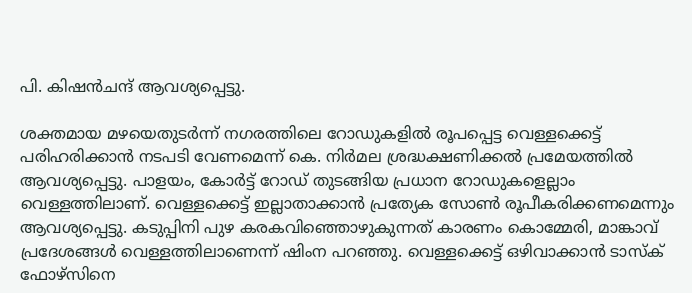പി. കിഷന്‍ചന്ദ് ആവശ്യപ്പെട്ടു.

ശക്തമായ മഴയെതുടര്‍ന്ന് നഗരത്തിലെ റോഡുകളില്‍ രൂപപ്പെട്ട വെള്ളക്കെട്ട് പരിഹരിക്കാന്‍ നടപടി വേണമെന്ന് കെ. നിര്‍മല ശ്രദ്ധക്ഷണിക്കല്‍ പ്രമേയത്തില്‍ ആവശ്യപ്പെട്ടു. പാളയം, കോര്‍ട്ട് റോഡ് തുടങ്ങിയ പ്രധാന റോഡുകളെല്ലാം വെള്ളത്തിലാണ്. വെള്ളക്കെട്ട് ഇല്ലാതാക്കാന്‍ പ്രത്യേക സോണ്‍ രൂപീകരിക്കണമെന്നും ആവശ്യപ്പെട്ടു. കടുപ്പിനി പുഴ കരകവിഞ്ഞൊഴുകുന്നത് കാരണം കൊമ്മേരി, മാങ്കാവ് പ്രദേശങ്ങള്‍ വെള്ളത്തിലാണെന്ന് ഷിംന പറഞ്ഞു. വെള്ളക്കെട്ട് ഒഴിവാക്കാന്‍ ടാസ്‌ക് ഫോഴ്‌സിനെ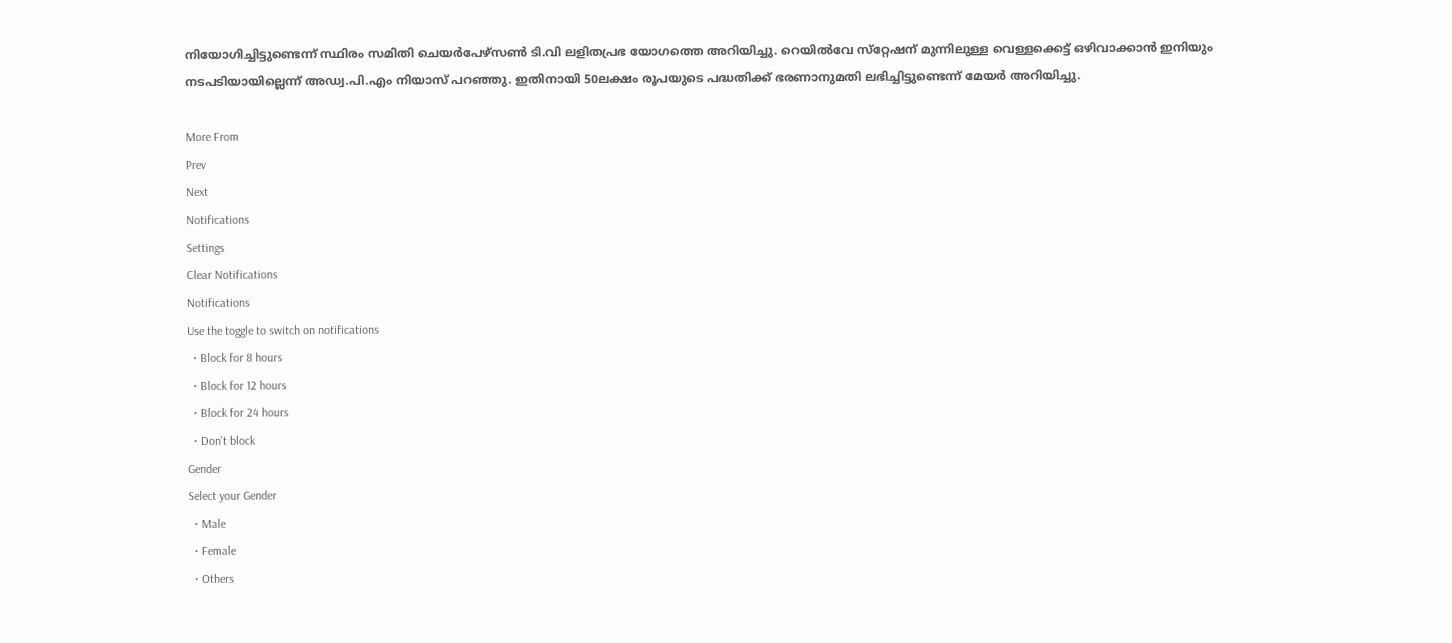നിയോഗിച്ചിട്ടുണ്ടെന്ന് സ്ഥിരം സമിതി ചെയര്‍പേഴ്‌സണ്‍ ടി.വി ലളിതപ്രഭ യോഗത്തെ അറിയിച്ചു. റെയില്‍വേ സ്‌റ്റേഷന് മുന്നിലുള്ള വെള്ളക്കെട്ട് ഒഴിവാക്കാന്‍ ഇനിയും നടപടിയായില്ലെന്ന് അഡ്വ.പി.എം നിയാസ് പറഞ്ഞു. ഇതിനായി 50ലക്ഷം രൂപയുടെ പദ്ധതിക്ക് ഭരണാനുമതി ലഭിച്ചിട്ടുണ്ടെന്ന് മേയര്‍ അറിയിച്ചു.

More From
Prev
Next
Notifications
Settings
Clear Notifications
Notifications
Use the toggle to switch on notifications
  • Block for 8 hours
  • Block for 12 hours
  • Block for 24 hours
  • Don't block
Gender
Select your Gender
  • Male
  • Female
  • Others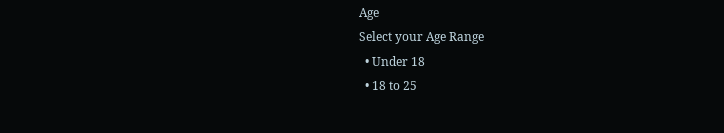Age
Select your Age Range
  • Under 18
  • 18 to 25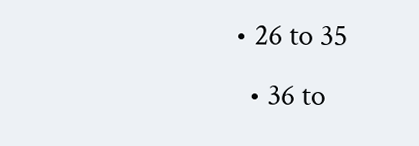• 26 to 35
  • 36 to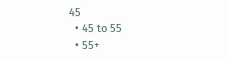45
  • 45 to 55
  • 55+